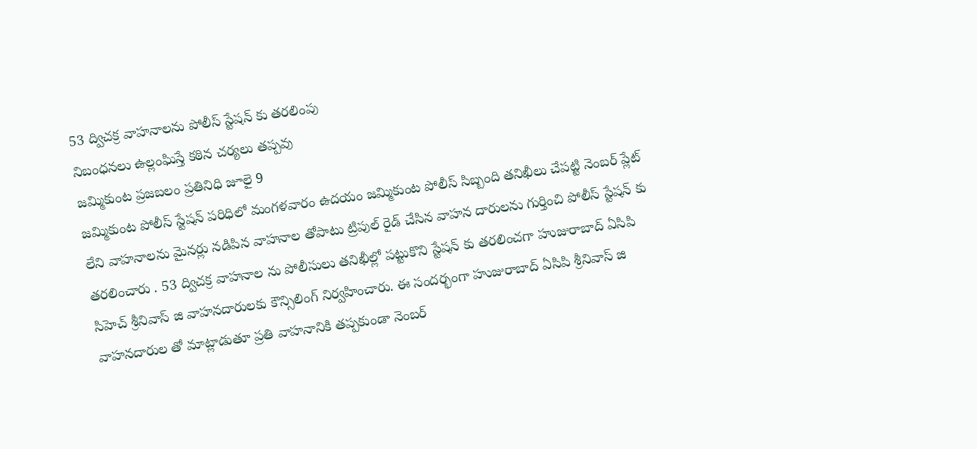53 ద్విచక్ర వాహనాలను పోలీస్ స్టేషన్ కు తరలింపు
నిబంధనలు ఉల్లంఘిస్తే కఠిన చర్యలు తప్పవు
జమ్మికుంట ప్రజబలం ప్రతినిధి జూలై 9
జమ్మికుంట పోలీస్ స్టేషన్ పరిధిలో మంగళవారం ఉదయం జమ్మికుంట పోలీస్ సిబ్బంది తనిఖీలు చేపట్టి నెంబర్ ప్లేట్ లేని వాహనాలను మైనర్లు నడిపిన వాహనాల తోపాటు ట్రిపుల్ రైడ్ చేసిన వాహన దారులను గుర్తించి పోలీస్ స్టేషన్ కు తరలించారు . 53 ద్విచక్ర వాహనాల ను పోలీసులు తనిఖీల్లో పట్టుకొని స్టేషన్ కు తరలించగా హుజురాబాద్ ఏసిపి సిహెచ్ శ్రీనివాస్ జి వాహనదారులకు కౌన్సిలింగ్ నిర్వహించారు. ఈ సందర్భంగా హుజురాబాద్ ఏసిపి శ్రీనివాస్ జి వాహనదారుల తో మాట్లాడుతూ ప్రతి వాహనానికి తప్పకుండా నెంబర్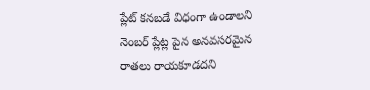ప్లేట్ కనబడే విధంగా ఉండాలని నెంబర్ ప్లేట్ల పైన అనవసరమైన రాతలు రాయకూడదని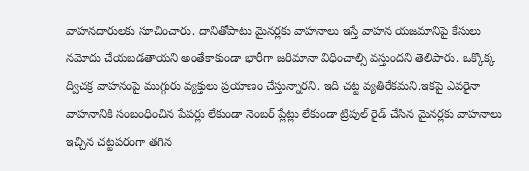వాహనదారులకు సూచించారు. దానితోపాటు మైనర్లకు వాహనాలు ఇస్తే వాహన యజమానిపై కేసులు నమోదు చేయబడతాయని అంతేకాకుండా భారీగా జరిమానా విధించాల్సి వస్తుందని తెలిపారు. ఒక్కొక్క ద్విచక్ర వాహనంపై ముగ్గురు వ్యక్తులు ప్రయాణం చేస్తున్నారని. ఇది చట్ట వ్యతిరేకమని.ఇకపై ఎవరైనా వాహనానికి సంబంధించిన పేపర్లు లేకుండా నెంబర్ ప్లేట్లు లేకుండా ట్రిపుల్ రైడ్ చేసిన మైనర్లకు వాహనాలు ఇచ్చిన చట్టపరంగా తగిన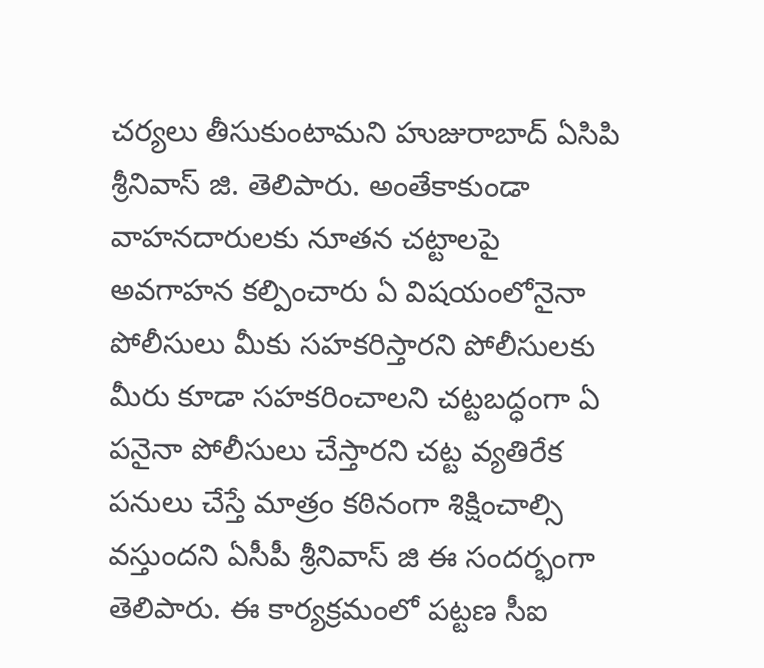చర్యలు తీసుకుంటామని హుజురాబాద్ ఏసిపి శ్రీనివాస్ జి. తెలిపారు. అంతేకాకుండా వాహనదారులకు నూతన చట్టాలపై అవగాహన కల్పించారు ఏ విషయంలోనైనా పోలీసులు మీకు సహకరిస్తారని పోలీసులకు మీరు కూడా సహకరించాలని చట్టబద్ధంగా ఏ పనైనా పోలీసులు చేస్తారని చట్ట వ్యతిరేక పనులు చేస్తే మాత్రం కఠినంగా శిక్షించాల్సి వస్తుందని ఏసీపీ శ్రీనివాస్ జి ఈ సందర్భంగా తెలిపారు. ఈ కార్యక్రమంలో పట్టణ సీఐ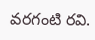వరగంటి రవి.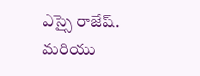ఎస్సై రాజేష్. మరియు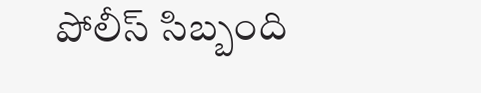పోలీస్ సిబ్బంది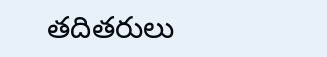తదితరులు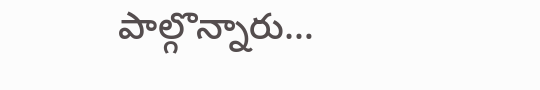పాల్గొన్నారు…